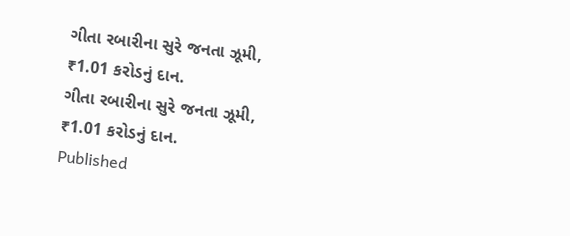ગીતા રબારીના સુરે જનતા ઝૂમી, ₹1.01 કરોડનું દાન.
ગીતા રબારીના સુરે જનતા ઝૂમી, ₹1.01 કરોડનું દાન.
Published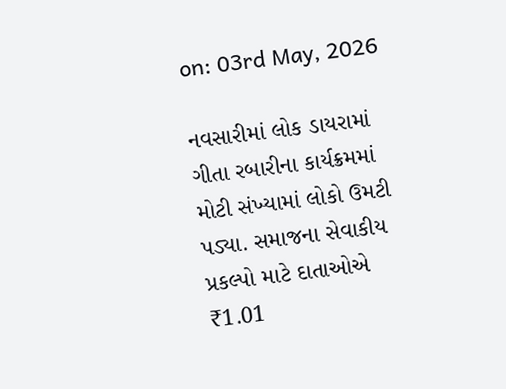on: 03rd May, 2026

નવસારીમાં લોક ડાયરામાં ગીતા રબારીના કાર્યક્રમમાં મોટી સંખ્યામાં લોકો ઉમટી પડ્યા. સમાજના સેવાકીય પ્રકલ્પો માટે દાતાઓએ ₹1.01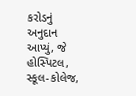કરોડનું અનુદાન આપ્યું, જે હોસ્પિટલ, સ્કૂલ-કોલેજ,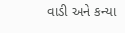વાડી અને કન્યા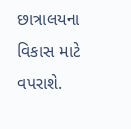છાત્રાલયના વિકાસ માટે વપરાશે.